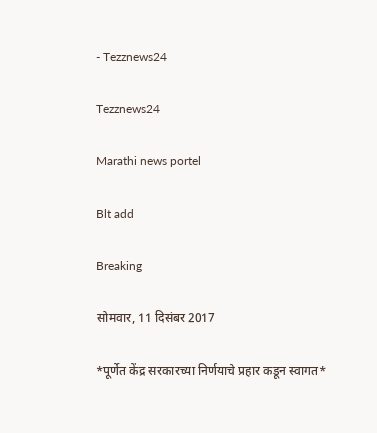- Tezznews24

Tezznews24

Marathi news portel

Blt add

Breaking

सोमवार, 11 दिसंबर 2017

*पूर्णेत केंद्र सरकारच्या निर्णयाचे प्रहार कडून स्वागत*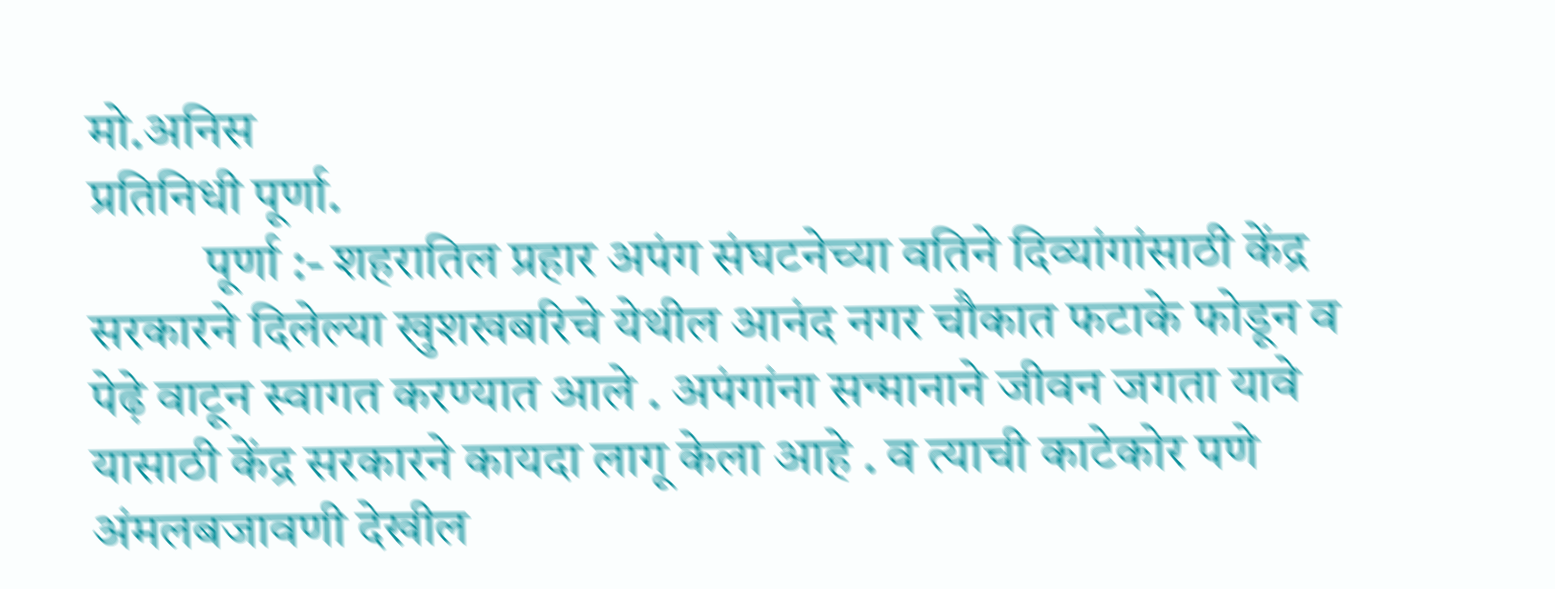मो.अनिस
प्रतिनिधी पूर्णा.
           पूर्णा :- शहरातिल प्रहार अपंग संघटनेच्या वतिने दिव्यांगांसाठी केंद्र सरकारने दिलेल्या खुशखबरिचे येथील आनंद नगर चौकात फटाके फोडून व पेढ़े वाटून स्वागत करण्यात आले . अपंगांना सन्मानाने जीवन जगता यावे यासाठी केंद्र सरकारने कायदा लागू केला आहे . व त्याची काटेकोर पणे अंमलबजावणी देखील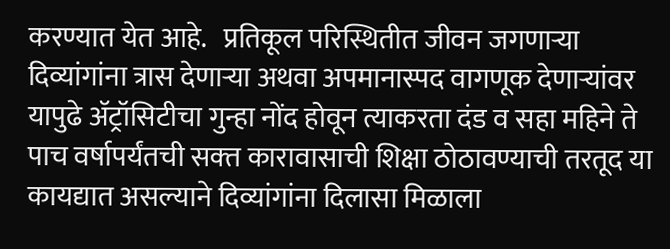करण्यात येत आहे.   प्रतिकूल परिस्थितीत जीवन जगणार्‍या दिव्यांगांना त्रास देणार्‍या अथवा अपमानास्पद वागणूक देणार्‍यांवर यापुढे अ‍ॅट्रॉसिटीचा गुन्हा नोंद होवून त्याकरता दंड व सहा महिने ते पाच वर्षापर्यंतची सक्‍त कारावासाची शिक्षा ठोठावण्याची तरतूद या कायद्यात असल्याने दिव्यांगांना दिलासा मिळाला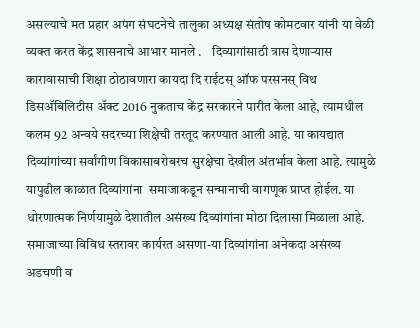असल्याचे मत प्रहार अपंग संघटनेचे तालुका अध्यक्ष संतोष कोमटवार यांनी या वेळी व्यक्त करत केंद्र शासनाचे आभार मानले .    दिव्यागांसाठी त्रास देणार्‍यास कारावासाची शिक्षा ठोठावणारा कायदा दि राईटस् ऑफ परसनस् विथ डिसअ‍ॅबिलिटीस अ‍ॅक्ट 2016 नुकताच केंद्र सरकारने पारीत केला आहे, त्यामधील कलम 92 अन्वये सदरच्या शिक्षेची तरतूद करण्यात आली आहे. या कायद्यात दिव्यांगांच्या सर्वांगीण विकासाबरोबरच सुरक्षेचा देखील अंतर्भाव केला आहे. त्यामुळे यापुढील काळात दिव्यांगांना  समाजाकडून सन्मानाची वागणूक प्राप्त होईल. या धोरणात्मक निर्णयामुळे देशातील असंख्य दिव्यांगांना मोठा दिलासा मिळाला आहे.
समाजाच्या विविध स्तरावर कार्यरत असणा-या दिव्यांगांना अनेकदा असंख्य अडचणी व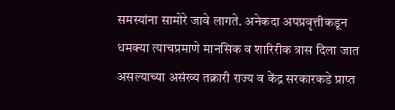समस्यांना सामोरे जावे लागते. अनेकदा अपप्रवृत्तीकडून धमक्या त्याचप्रमाणे मानसिक व शारिरीक त्रास दिला जात असल्याच्या असंख्य तक्रारी राज्य व केंद्र सरकारकडे प्राप्त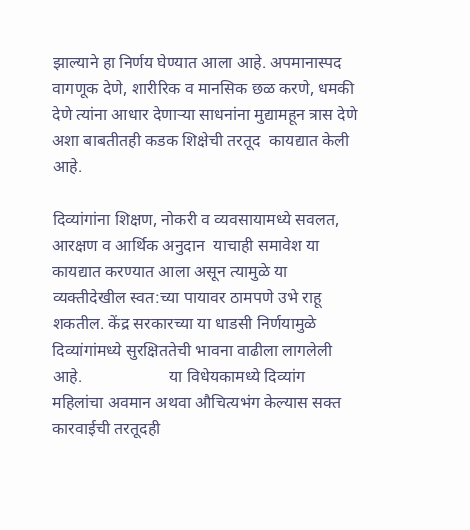झाल्याने हा निर्णय घेण्यात आला आहे. अपमानास्पद वागणूक देणे, शारीरिक व मानसिक छळ करणे, धमकी देणे त्यांना आधार देणार्‍या साधनांना मुद्यामहून त्रास देणे अशा बाबतीतही कडक शिक्षेची तरतूद  कायद्यात केली आहे.

दिव्यांगांना शिक्षण, नोकरी व व्यवसायामध्ये सवलत, आरक्षण व आर्थिक अनुदान  याचाही समावेश या कायद्यात करण्यात आला असून त्यामुळे या व्यक्‍तीदेखील स्वत:च्या पायावर ठामपणे उभे राहू शकतील. केंद्र सरकारच्या या धाडसी निर्णयामुळे दिव्यांगांमध्ये सुरक्षिततेची भावना वाढीला लागलेली आहे.                     या विधेयकामध्ये दिव्यांग महिलांचा अवमान अथवा औचित्यभंग केल्यास सक्‍त कारवाईची तरतूदही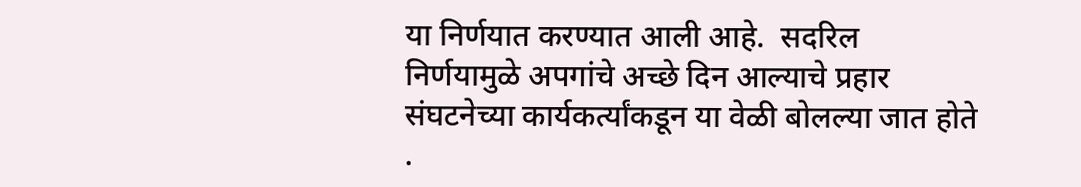या निर्णयात करण्यात आली आहे.  सदरिल निर्णयामुळे अपगांचे अच्छे दिन आल्याचे प्रहार संघटनेच्या कार्यकर्त्यांकडून या वेळी बोलल्या जात होते .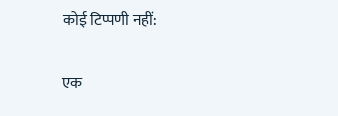कोई टिप्पणी नहीं:

एक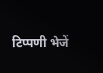टिप्पणी भेजें